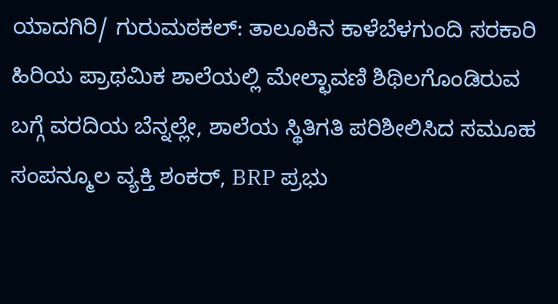ಯಾದಗಿರಿ/ ಗುರುಮಠಕಲ್: ತಾಲೂಕಿನ ಕಾಳೆಬೆಳಗುಂದಿ ಸರಕಾರಿ ಹಿರಿಯ ಪ್ರಾಥಮಿಕ ಶಾಲೆಯಲ್ಲಿ ಮೇಲ್ಛಾವಣಿ ಶಿಥಿಲಗೊಂಡಿರುವ ಬಗ್ಗೆ ವರದಿಯ ಬೆನ್ನಲ್ಲೇ, ಶಾಲೆಯ ಸ್ಥಿತಿಗತಿ ಪರಿಶೀಲಿಸಿದ ಸಮೂಹ ಸಂಪನ್ಮೂಲ ವ್ಯಕ್ತಿ ಶಂಕರ್, BRP ಪ್ರಭು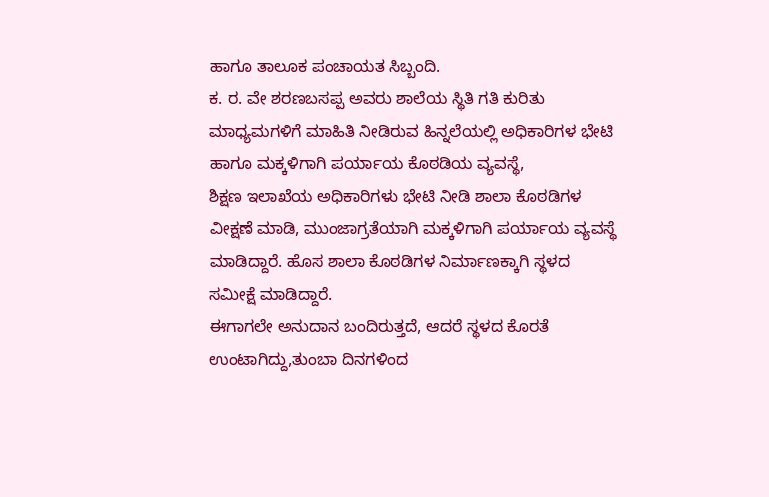ಹಾಗೂ ತಾಲೂಕ ಪಂಚಾಯತ ಸಿಬ್ಬಂದಿ.
ಕ. ರ. ವೇ ಶರಣಬಸಪ್ಪ ಅವರು ಶಾಲೆಯ ಸ್ಥಿತಿ ಗತಿ ಕುರಿತು ಮಾಧ್ಯಮಗಳಿಗೆ ಮಾಹಿತಿ ನೀಡಿರುವ ಹಿನ್ನಲೆಯಲ್ಲಿ ಅಧಿಕಾರಿಗಳ ಭೇಟಿ ಹಾಗೂ ಮಕ್ಕಳಿಗಾಗಿ ಪರ್ಯಾಯ ಕೊಠಡಿಯ ವ್ಯವಸ್ಥೆ,
ಶಿಕ್ಷಣ ಇಲಾಖೆಯ ಅಧಿಕಾರಿಗಳು ಭೇಟಿ ನೀಡಿ ಶಾಲಾ ಕೊಠಡಿಗಳ ವೀಕ್ಷಣೆ ಮಾಡಿ, ಮುಂಜಾಗ್ರತೆಯಾಗಿ ಮಕ್ಕಳಿಗಾಗಿ ಪರ್ಯಾಯ ವ್ಯವಸ್ಥೆ ಮಾಡಿದ್ದಾರೆ. ಹೊಸ ಶಾಲಾ ಕೊಠಡಿಗಳ ನಿರ್ಮಾಣಕ್ಕಾಗಿ ಸ್ಥಳದ ಸಮೀಕ್ಷೆ ಮಾಡಿದ್ದಾರೆ.
ಈಗಾಗಲೇ ಅನುದಾನ ಬಂದಿರುತ್ತದೆ, ಆದರೆ ಸ್ಥಳದ ಕೊರತೆ ಉಂಟಾಗಿದ್ದು,ತುಂಬಾ ದಿನಗಳಿಂದ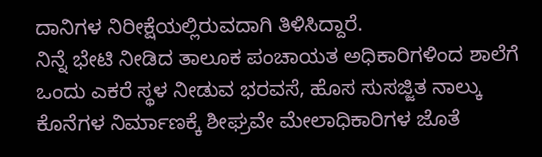ದಾನಿಗಳ ನಿರೀಕ್ಷೆಯಲ್ಲಿರುವದಾಗಿ ತಿಳಿಸಿದ್ದಾರೆ.
ನಿನ್ನೆ ಭೇಟಿ ನೀಡಿದ ತಾಲೂಕ ಪಂಚಾಯತ ಅಧಿಕಾರಿಗಳಿಂದ ಶಾಲೆಗೆ ಒಂದು ಎಕರೆ ಸ್ಥಳ ನೀಡುವ ಭರವಸೆ, ಹೊಸ ಸುಸಜ್ಜಿತ ನಾಲ್ಕು ಕೊನೆಗಳ ನಿರ್ಮಾಣಕ್ಕೆ ಶೀಘ್ರವೇ ಮೇಲಾಧಿಕಾರಿಗಳ ಜೊತೆ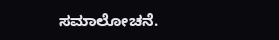ಸಮಾಲೋಚನೆ.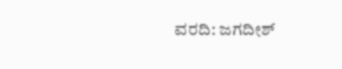ವರದಿ: ಜಗದೀಶ್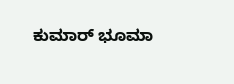ಕುಮಾರ್ ಭೂಮಾ